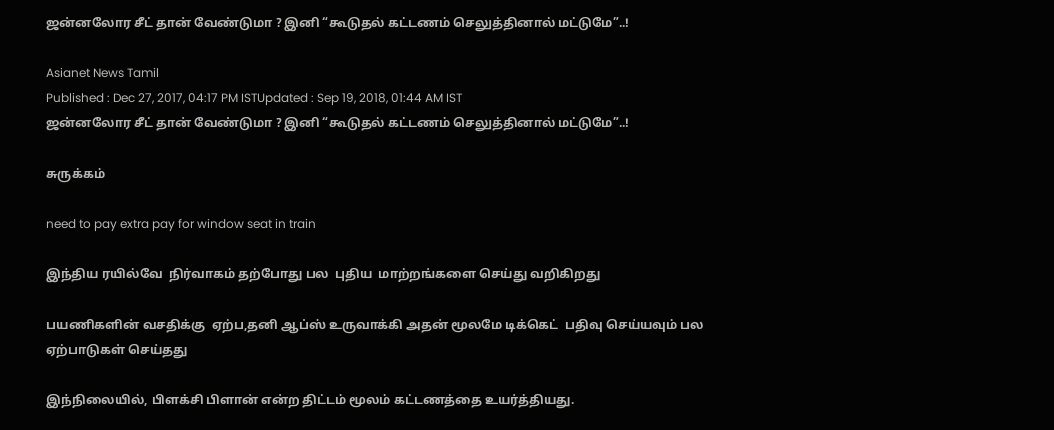ஜன்னலோர சீட் தான் வேண்டுமா ? இனி “கூடுதல் கட்டணம் செலுத்தினால் மட்டுமே”..!

Asianet News Tamil
Published : Dec 27, 2017, 04:17 PM ISTUpdated : Sep 19, 2018, 01:44 AM IST
ஜன்னலோர சீட் தான் வேண்டுமா ? இனி “கூடுதல் கட்டணம் செலுத்தினால் மட்டுமே”..!

சுருக்கம்

need to pay extra pay for window seat in train

இந்திய ரயில்வே  நிர்வாகம் தற்போது பல  புதிய  மாற்றங்களை செய்து வறிகிறது

பயணிகளின் வசதிக்கு  ஏற்ப,தனி ஆப்ஸ் உருவாக்கி அதன் மூலமே டிக்கெட்  பதிவு செய்யவும் பல ஏற்பாடுகள் செய்தது

இந்நிலையில், பிளக்சி பிளான் என்ற திட்டம் மூலம் கட்டணத்தை உயர்த்தியது.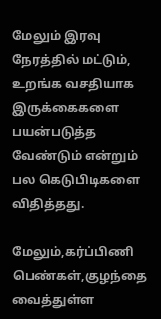மேலும் இரவு நேரத்தில் மட்டும், உறங்க வசதியாக  இருக்கைகளை பயன்படுத்த வேண்டும் என்றும் பல கெடுபிடிகளை விதித்தது.

மேலும்,கர்ப்பிணி பெண்கள்,குழந்தை வைத்துள்ள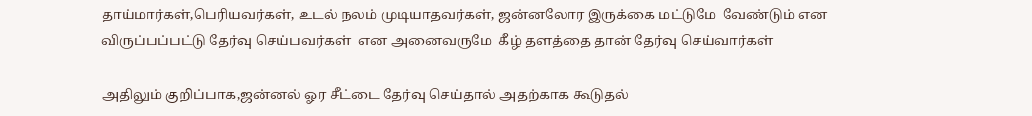தாய்மார்கள்,பெரியவர்கள், உடல் நலம் முடியாதவர்கள், ஜன்னலோர இருக்கை மட்டுமே  வேண்டும் என  விருப்பப்பட்டு தேர்வு செய்பவர்கள்  என அனைவருமே  கீழ் தளத்தை தான் தேர்வு செய்வார்கள்

அதிலும் குறிப்பாக,ஜன்னல் ஓர சீட்டை தேர்வு செய்தால் அதற்காக கூடுதல்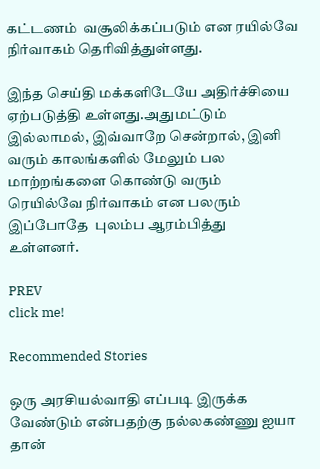கட்டணம்  வசூலிக்கப்படும் என ரயில்வே நிர்வாகம் தெரிவித்துள்ளது.

இந்த செய்தி மக்களிடேயே அதிர்ச்சியை ஏற்படுத்தி உள்ளது.அதுமட்டும் இல்லாமல், இவ்வாறே சென்றால், இனி வரும் காலங்களில் மேலும் பல  மாற்றங்களை கொண்டு வரும் ரெயில்வே நிர்வாகம் என பலரும்  இப்போதே  புலம்ப ஆரம்பித்து உள்ளனர்.

PREV
click me!

Recommended Stories

ஒரு அரசியல்வாதி எப்படி இருக்க வேண்டும் என்பதற்கு நல்லகண்ணு ஐயா தான்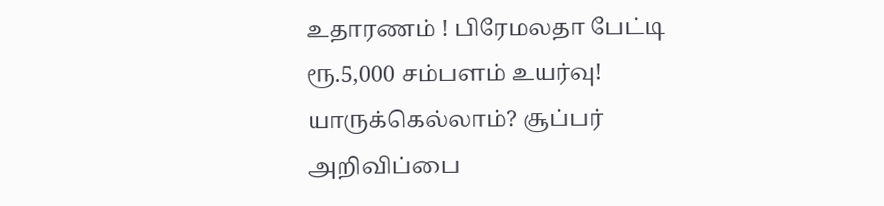உதாரணம் ! பிரேமலதா பேட்டி
ரூ.5,000 சம்பளம் உயர்வு! யாருக்கெல்லாம்? சூப்பர் அறிவிப்பை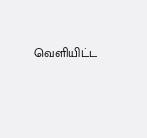வெளியிட்ட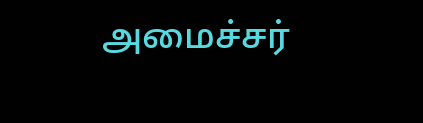அமைச்சர்